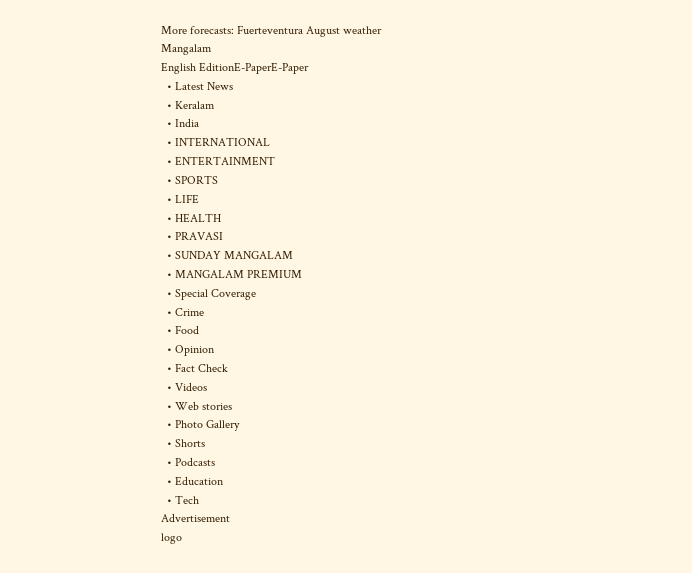More forecasts: Fuerteventura August weather
Mangalam
English EditionE-PaperE-Paper
  • Latest News
  • Keralam
  • India
  • INTERNATIONAL
  • ENTERTAINMENT
  • SPORTS
  • LIFE
  • HEALTH
  • PRAVASI
  • SUNDAY MANGALAM
  • MANGALAM PREMIUM
  • Special Coverage
  • Crime
  • Food
  • Opinion
  • Fact Check
  • Videos
  • Web stories
  • Photo Gallery
  • Shorts
  • Podcasts
  • Education
  • Tech
Advertisement
logo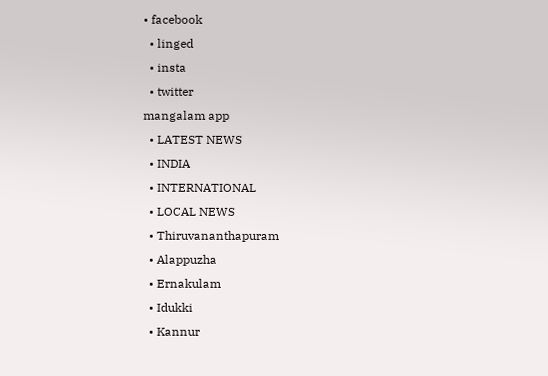• facebook
  • linged
  • insta
  • twitter
mangalam app
  • LATEST NEWS
  • INDIA
  • INTERNATIONAL
  • LOCAL NEWS
  • Thiruvananthapuram
  • Alappuzha
  • Ernakulam
  • Idukki
  • Kannur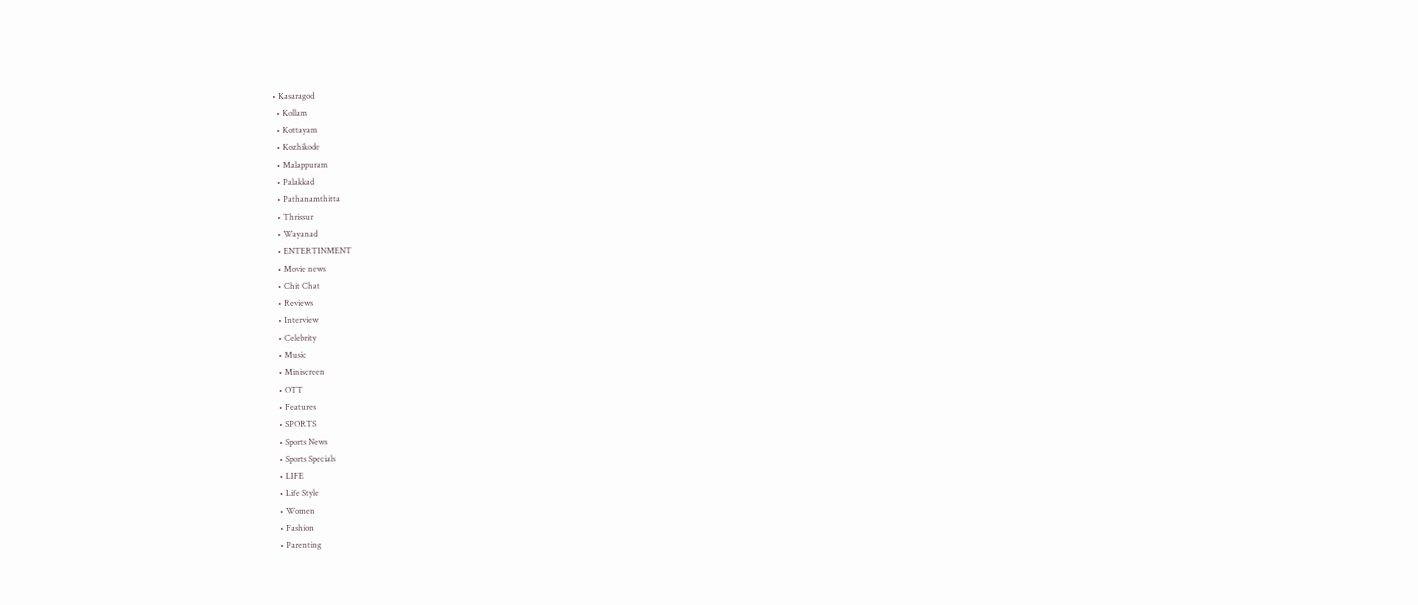• Kasaragod
  • Kollam
  • Kottayam
  • Kozhikode
  • Malappuram
  • Palakkad
  • Pathanamthitta
  • Thrissur
  • Wayanad
  • ENTERTINMENT
  • Movie news
  • Chit Chat
  • Reviews
  • Interview
  • Celebrity
  • Music
  • Miniscreen
  • OTT
  • Features
  • SPORTS
  • Sports News
  • Sports Specials
  • LIFE
  • Life Style
  • Women
  • Fashion
  • Parenting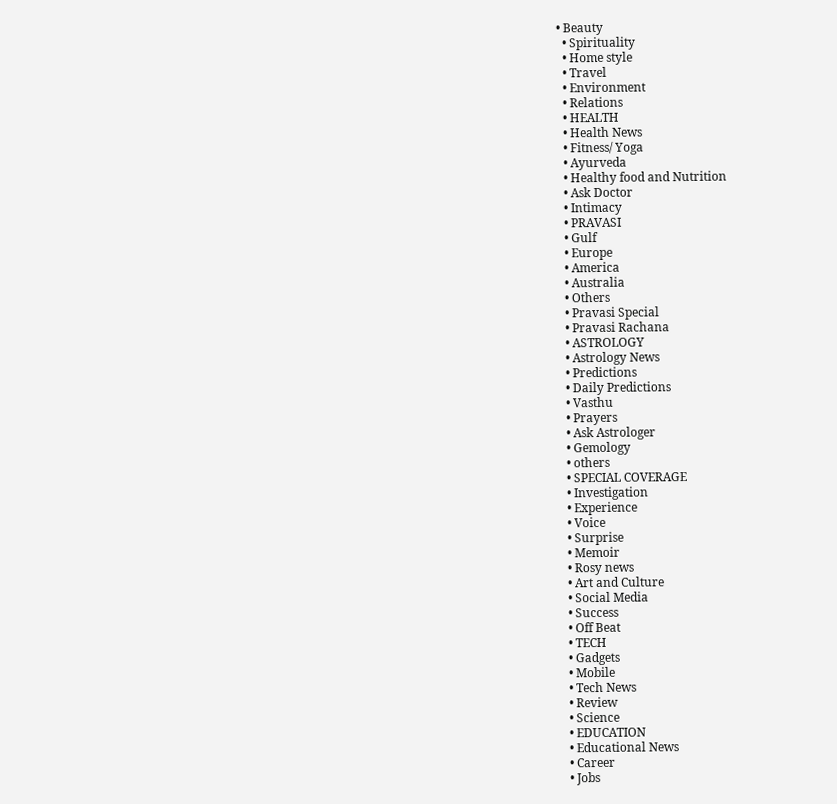• Beauty
  • Spirituality
  • Home style
  • Travel
  • Environment
  • Relations
  • HEALTH
  • Health News
  • Fitness/ Yoga
  • Ayurveda
  • Healthy food and Nutrition
  • Ask Doctor
  • Intimacy
  • PRAVASI
  • Gulf
  • Europe
  • America
  • Australia
  • Others
  • Pravasi Special
  • Pravasi Rachana
  • ASTROLOGY
  • Astrology News
  • Predictions
  • Daily Predictions
  • Vasthu
  • Prayers
  • Ask Astrologer
  • Gemology
  • others
  • SPECIAL COVERAGE
  • Investigation
  • Experience
  • Voice
  • Surprise
  • Memoir
  • Rosy news
  • Art and Culture
  • Social Media
  • Success
  • Off Beat
  • TECH
  • Gadgets
  • Mobile
  • Tech News
  • Review
  • Science
  • EDUCATION
  • Educational News
  • Career
  • Jobs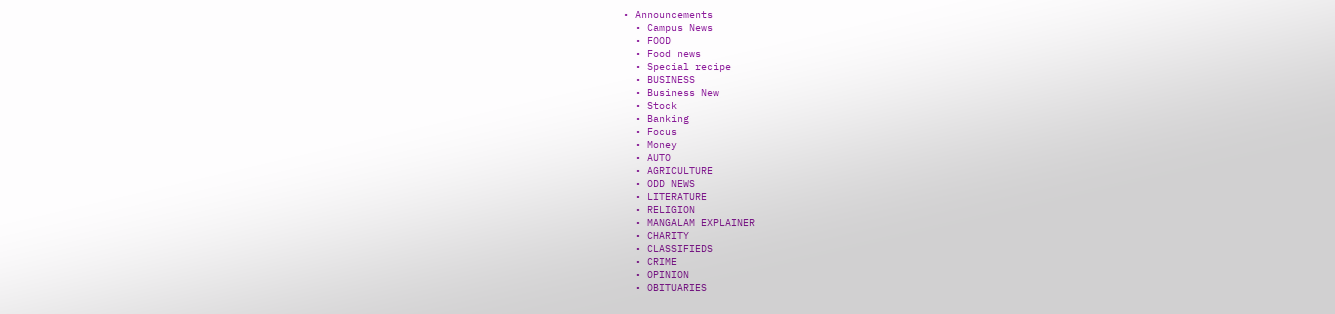• Announcements
  • Campus News
  • FOOD
  • Food news
  • Special recipe
  • BUSINESS
  • Business New
  • Stock
  • Banking
  • Focus
  • Money
  • AUTO
  • AGRICULTURE
  • ODD NEWS
  • LITERATURE
  • RELIGION
  • MANGALAM EXPLAINER
  • CHARITY
  • CLASSIFIEDS
  • CRIME
  • OPINION
  • OBITUARIES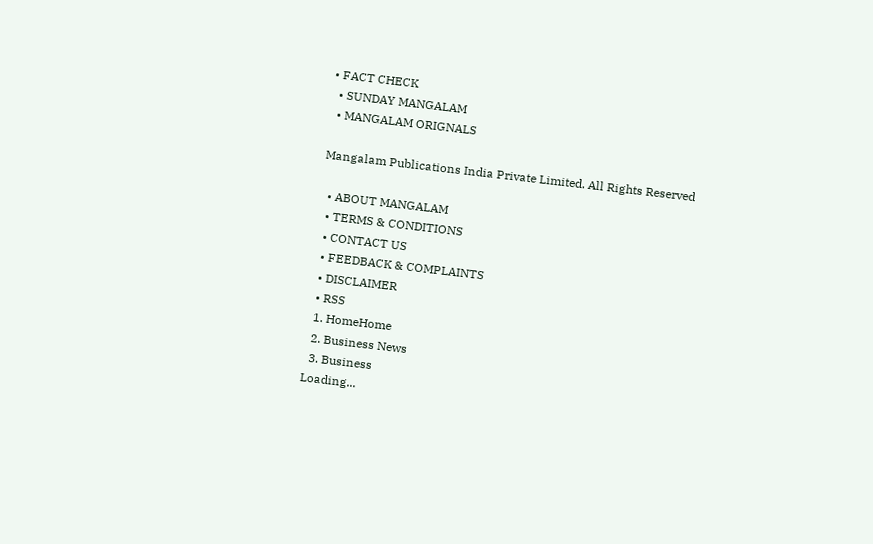• FACT CHECK
  • SUNDAY MANGALAM
  • MANGALAM ORIGNALS

Mangalam Publications India Private Limited. All Rights Reserved

  • ABOUT MANGALAM
  • TERMS & CONDITIONS
  • CONTACT US
  • FEEDBACK & COMPLAINTS
  • DISCLAIMER
  • RSS
  1. HomeHome
  2. Business News
  3. Business
Loading...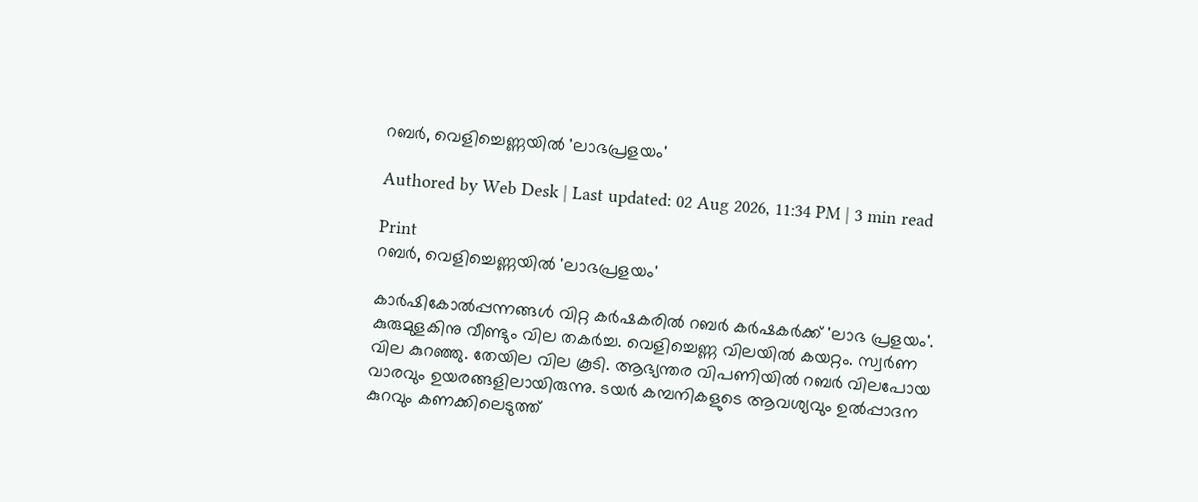റബര്‍, വെളിച്ചെണ്ണയില്‍ 'ലാഭപ്രളയം'

Authored by Web Desk | Last updated: 02 Aug 2026, 11:34 PM | 3 min read

Print
റബര്‍, വെളിച്ചെണ്ണയില്‍ 'ലാഭപ്രളയം'

കാര്‍ഷികോല്‍പ്പന്നങ്ങള്‍ വിറ്റ കര്‍ഷകരില്‍ റബര്‍ കര്‍ഷകര്‍ക്ക്‌ 'ലാഭ പ്രളയം'. കുരുമുളകിനു വീണ്ടും വില തകര്‍ച്ച. വെളിച്ചെണ്ണ വിലയില്‍ കയറ്റം. സ്വര്‍ണ വില കുറഞ്ഞു. തേയില വില കൂടി. ആഭ്യന്തര വിപണിയില്‍ റബര്‍ വിലപോയ വാരവും ഉയരങ്ങളിലായിരുന്നു. ടയര്‍ കമ്പനികളുടെ ആവശ്യവും ഉല്‍പ്പാദന കുറവും കണക്കിലെടുത്ത്‌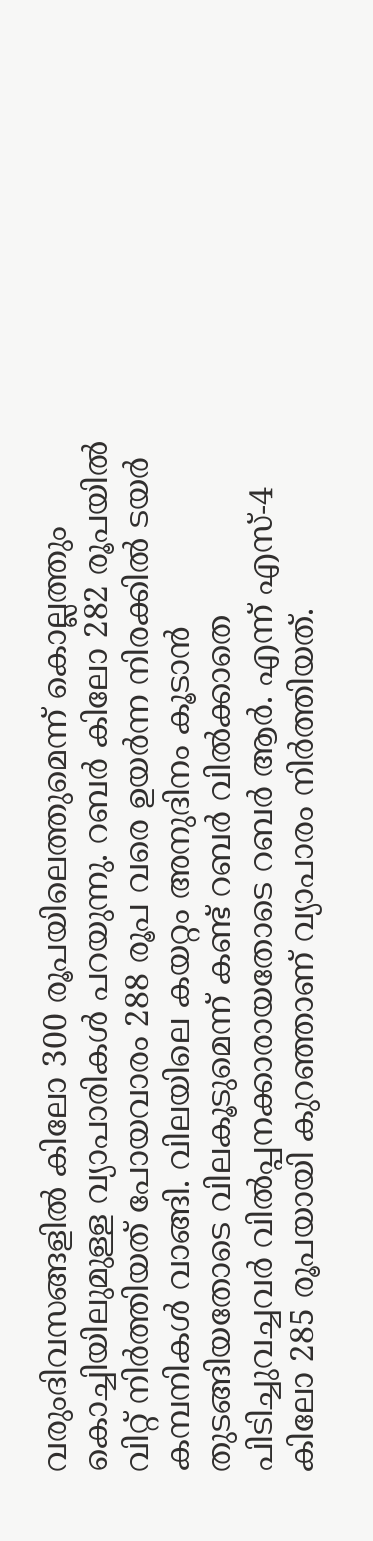വരുംദിവസങ്ങളില്‍ കിലോ 300 രൂപയിലെത്തുമെന്ന്‌ കൊല്ലത്തും കൊച്ചിയിലുമുള്ള വ്യാപാരികള്‍ പറയുന്നു. റബര്‍ കിലോ 282 രൂപയില്‍ വിറ്റ്‌ നിര്‍ത്തിയത്‌ പോയവാരം 288 രൂപ വരെ ഉയര്‍ന്ന നിരക്കില്‍ ടയര്‍ കമ്പനികള്‍ വാങ്ങി. വിലയിലെ കയറ്റം അനുദിനം കൂടാന്‍ തുടങ്ങിയതോടെ വിലകൂടുമെന്ന്‌ കണ്ട്‌ റബര്‍ വില്‍ക്കാതെ പിടിച്ചുവച്ചവര്‍ വില്‍പ്പനക്കാരായതോടെ റബര്‍ ആര്‍. എന്ന്‌ എസ്‌-4 കിലോ 285 രൂപയായി കുറഞ്ഞാണ്‌ വ്യാപാരം നിര്‍ത്തിയത്‌.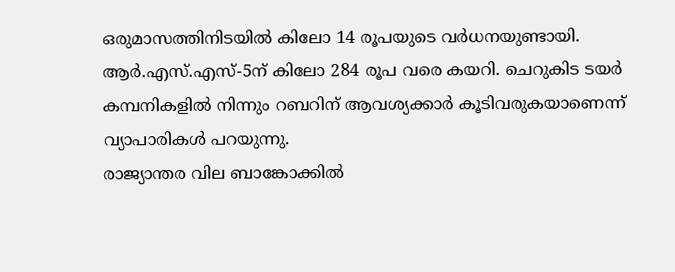ഒരുമാസത്തിനിടയില്‍ കിലോ 14 രൂപയുടെ വര്‍ധനയുണ്ടായി. ആര്‍.എസ്‌.എസ്‌-5ന്‌ കിലോ 284 രൂപ വരെ കയറി. ചെറുകിട ടയര്‍ കമ്പനികളില്‍ നിന്നും റബറിന്‌ ആവശ്യക്കാര്‍ കൂടിവരുകയാണെന്ന്‌ വ്യാപാരികള്‍ പറയുന്നു.
രാജ്യാന്തര വില ബാങ്കോക്കില്‍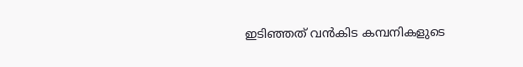ഇടിഞ്ഞത്‌ വന്‍കിട കമ്പനികളുടെ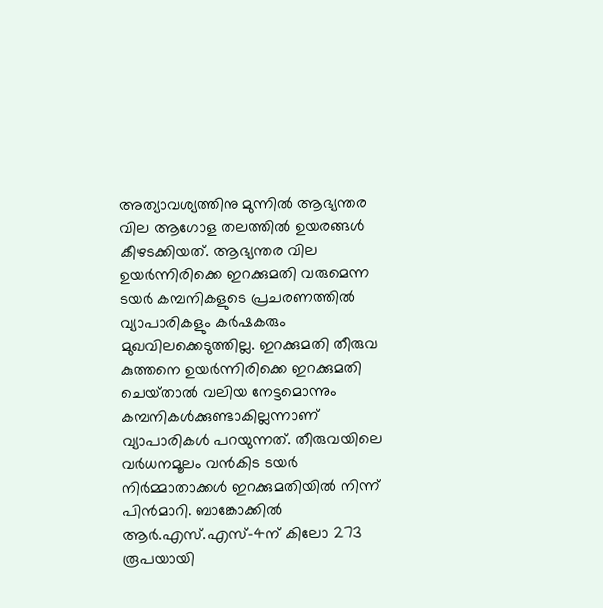അത്യാവശ്യത്തിനു മുന്നില്‍ ആഭ്യന്തര വില ആഗോള തലത്തില്‍ ഉയരങ്ങള്‍ കീഴടക്കിയത്‌. ആഭ്യന്തര വില ഉയര്‍ന്നിരിക്കെ ഇറക്കുമതി വരുമെന്ന ടയര്‍ കമ്പനികളുടെ പ്രചരണത്തില്‍ വ്യാപാരികളും കര്‍ഷകരും മുഖവിലക്കെടുത്തില്ല. ഇറക്കുമതി തീരുവ കുത്തനെ ഉയര്‍ന്നിരിക്കെ ഇറക്കുമതി ചെയ്‌താല്‍ വലിയ നേട്ടമൊന്നും കമ്പനികള്‍ക്കുണ്ടാകില്ലന്നാണ്‌ വ്യാപാരികള്‍ പറയുന്നത്‌. തീരുവയിലെ വര്‍ധനമൂലം വന്‍കിട ടയര്‍ നിര്‍മ്മാതാക്കള്‍ ഇറക്കുമതിയില്‍ നിന്ന്‌ പിന്‍മാറി. ബാങ്കോക്കില്‍ ആര്‍.എസ്‌.എസ്‌-4ന്‌ കിലോ 273 രൂപയായി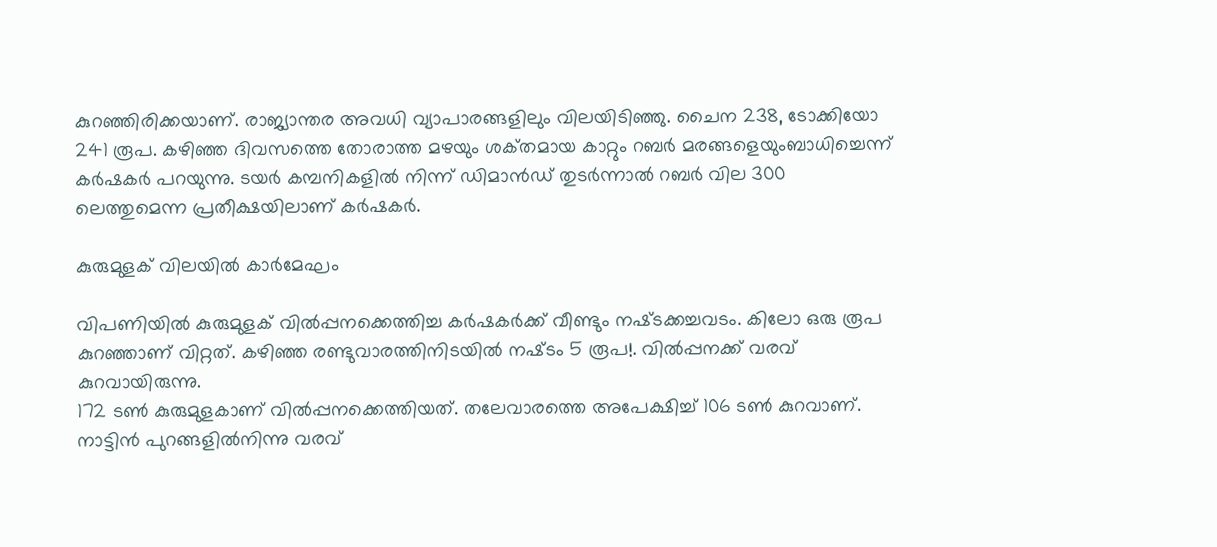കുറഞ്ഞിരിക്കയാണ്‌. രാജ്യാന്തര അവധി വ്യാപാരങ്ങളിലും വിലയിടിഞ്ഞു. ചൈന 238, ടോക്കിയോ 241 രൂപ. കഴിഞ്ഞ ദിവസത്തെ തോരാത്ത മഴയും ശക്‌തമായ കാറ്റും റബര്‍ മരങ്ങളെയുംബാധിച്ചെന്ന്‌ കര്‍ഷകര്‍ പറയുന്നു. ടയര്‍ കമ്പനികളില്‍ നിന്ന്‌ ഡിമാന്‍ഡ്‌ തുടര്‍ന്നാല്‍ റബര്‍ വില 300 ലെത്തുമെന്ന പ്രതീക്ഷയിലാണ്‌ കര്‍ഷകര്‍.

കുരുമുളക്‌ വിലയില്‍ കാര്‍മേഘം

വിപണിയില്‍ കുരുമുളക്‌ വില്‍പ്പനക്കെത്തിച്ച കര്‍ഷകര്‍ക്ക്‌ വീണ്ടും നഷ്‌ടക്കച്ചവടം. കിലോ ഒരു രൂപ കുറഞ്ഞാണ്‌ വിറ്റത്‌. കഴിഞ്ഞ രണ്ടുവാരത്തിനിടയില്‍ നഷ്‌ടം 5 രൂപ!. വില്‍പ്പനക്ക്‌ വരവ്‌ കുറവായിരുന്നു.
172 ടണ്‍ കുരുമുളകാണ്‌ വില്‍പ്പനക്കെത്തിയത്‌. തലേവാരത്തെ അപേക്ഷിച്ച്‌ 106 ടണ്‍ കുറവാണ്‌. നാട്ടിന്‍ പുറങ്ങളില്‍നിന്നു വരവ്‌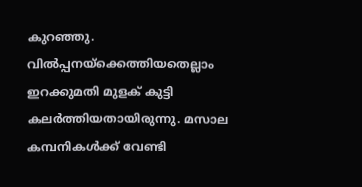കുറഞ്ഞു. വില്‍പ്പനയ്‌ക്കെത്തിയതെല്ലാം ഇറക്കുമതി മുളക്‌ കുട്ടി കലര്‍ത്തിയതായിരുന്നു. മസാല കമ്പനികള്‍ക്ക്‌ വേണ്ടി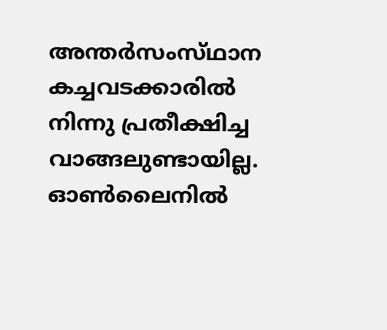അന്തര്‍സംസ്‌ഥാന കച്ചവടക്കാരില്‍ നിന്നു പ്രതീക്ഷിച്ച വാങ്ങലുണ്ടായില്ല.
ഓണ്‍ലൈനില്‍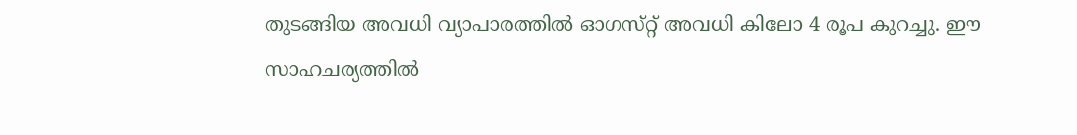തുടങ്ങിയ അവധി വ്യാപാരത്തില്‍ ഓഗസ്‌റ്റ്‌ അവധി കിലോ 4 രൂപ കുറച്ചു. ഈ സാഹചര്യത്തില്‍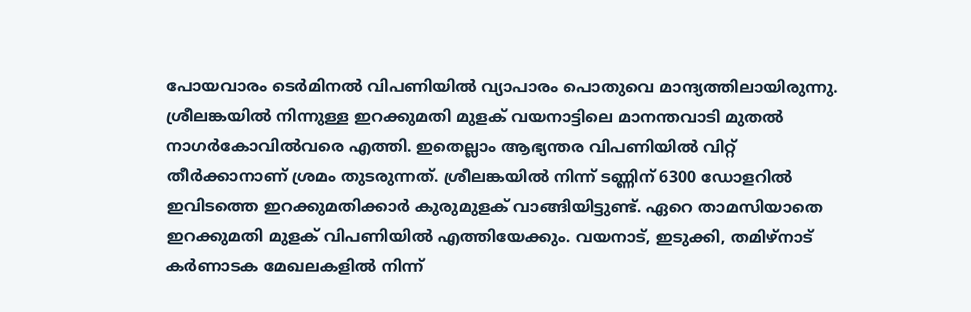പോയവാരം ടെര്‍മിനല്‍ വിപണിയില്‍ വ്യാപാരം പൊതുവെ മാന്ദ്യത്തിലായിരുന്നു. ശ്രീലങ്കയില്‍ നിന്നുള്ള ഇറക്കുമതി മുളക്‌ വയനാട്ടിലെ മാനന്തവാടി മുതല്‍ നാഗര്‍കോവില്‍വരെ എത്തി. ഇതെല്ലാം ആഭ്യന്തര വിപണിയില്‍ വിറ്റ്‌ തീര്‍ക്കാനാണ്‌ ശ്രമം തുടരുന്നത്‌. ശ്രീലങ്കയില്‍ നിന്ന്‌ ടണ്ണിന്‌ 6300 ഡോളറില്‍ ഇവിടത്തെ ഇറക്കുമതിക്കാര്‍ കുരുമുളക്‌ വാങ്ങിയിട്ടുണ്ട്‌. ഏറെ താമസിയാതെ ഇറക്കുമതി മുളക്‌ വിപണിയില്‍ എത്തിയേക്കും. വയനാട്‌, ഇടുക്കി, തമിഴ്‌നാട്‌ കര്‍ണാടക മേഖലകളില്‍ നിന്ന്‌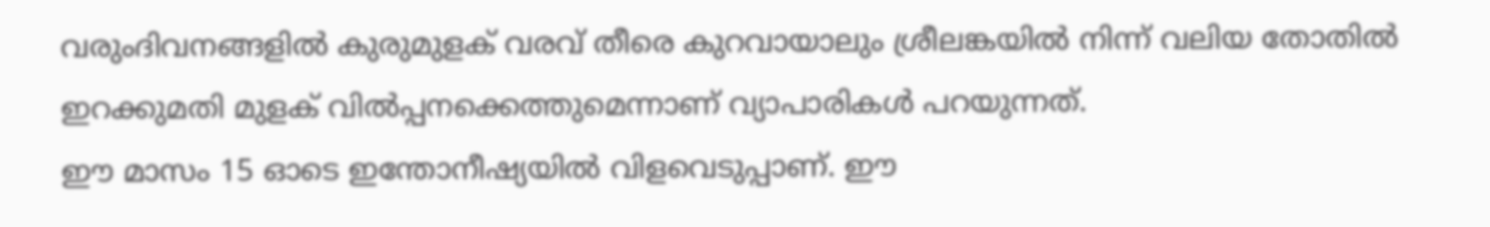വരുംദിവനങ്ങളില്‍ കുരുമുളക്‌ വരവ്‌ തീരെ കുറവായാലും ശ്രീലങ്കയില്‍ നിന്ന്‌ വലിയ തോതില്‍ ഇറക്കുമതി മുളക്‌ വില്‍പ്പനക്കെത്തുമെന്നാണ്‌ വ്യാപാരികള്‍ പറയുന്നത്‌.
ഈ മാസം 15 ഓടെ ഇന്തോനീഷ്യയില്‍ വിളവെടുപ്പാണ്‌. ഈ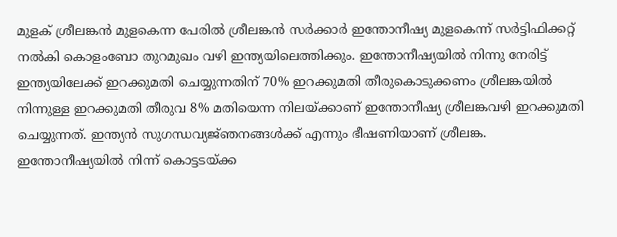മുളക്‌ ശ്രീലങ്കന്‍ മുളകെന്ന പേരില്‍ ശ്രീലങ്കന്‍ സര്‍ക്കാര്‍ ഇന്തോനീഷ്യ മുളകെന്ന്‌ സര്‍ട്ടിഫിക്കറ്റ്‌ നല്‍കി കൊളംബോ തുറമുഖം വഴി ഇന്ത്യയിലെത്തിക്കും. ഇന്തോനീഷ്യയില്‍ നിന്നു നേരിട്ട്‌ ഇന്ത്യയിലേക്ക്‌ ഇറക്കുമതി ചെയ്യുന്നതിന്‌ 70% ഇറക്കുമതി തീരുകൊടുക്കണം ശ്രീലങ്കയില്‍ നിന്നുള്ള ഇറക്കുമതി തീരുവ 8% മതിയെന്ന നിലയ്‌ക്കാണ്‌ ഇന്തോനീഷ്യ ശ്രീലങ്കവഴി ഇറക്കുമതി ചെയ്യുന്നത്‌. ഇന്ത്യന്‍ സുഗന്ധവ്യജ്‌ഞനങ്ങള്‍ക്ക്‌ എന്നും ഭീഷണിയാണ്‌ ശ്രീലങ്ക. ഇന്തോനീഷ്യയില്‍ നിന്ന്‌ കൊട്ടടയ്‌ക്ക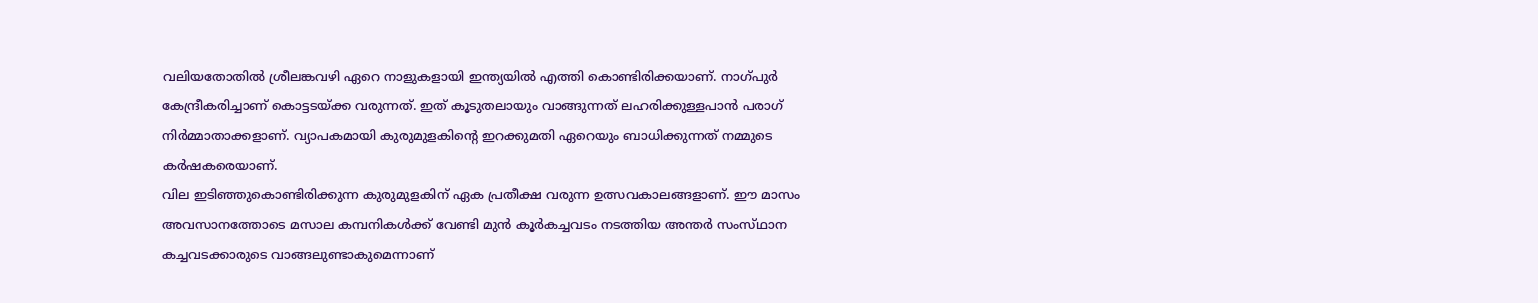വലിയതോതില്‍ ശ്രീലങ്കവഴി ഏറെ നാളുകളായി ഇന്ത്യയില്‍ എത്തി കൊണ്ടിരിക്കയാണ്‌. നാഗ്‌പുര്‍ കേന്ദ്രീകരിച്ചാണ്‌ കൊട്ടടയ്‌ക്ക വരുന്നത്‌. ഇത്‌ കൂടുതലായും വാങ്ങുന്നത്‌ ലഹരിക്കുള്ളപാന്‍ പരാഗ്‌ നിര്‍മ്മാതാക്കളാണ്‌. വ്യാപകമായി കുരുമുളകിന്റെ ഇറക്കുമതി ഏറെയും ബാധിക്കുന്നത്‌ നമ്മുടെ കര്‍ഷകരെയാണ്‌.
വില ഇടിഞ്ഞുകൊണ്ടിരിക്കുന്ന കുരുമുളകിന്‌ ഏക പ്രതീക്ഷ വരുന്ന ഉത്സവകാലങ്ങളാണ്‌. ഈ മാസം അവസാനത്തോടെ മസാല കമ്പനികള്‍ക്ക്‌ വേണ്ടി മുന്‍ കൂര്‍കച്ചവടം നടത്തിയ അന്തര്‍ സംസ്‌ഥാന കച്ചവടക്കാരുടെ വാങ്ങലുണ്ടാകുമെന്നാണ്‌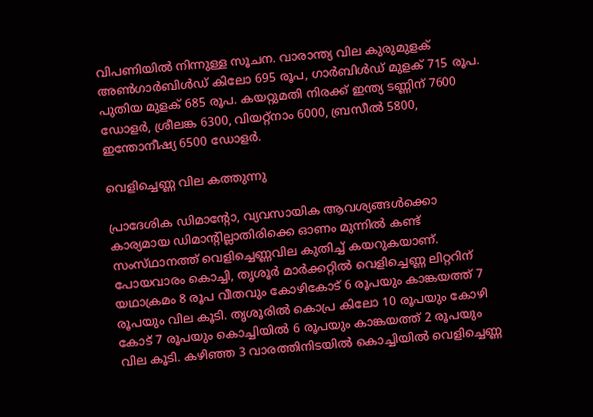വിപണിയില്‍ നിന്നുള്ള സൂചന. വാരാന്ത്യ വില കുരുമുളക്‌ അണ്‍ഗാര്‍ബിള്‍ഡ്‌ കിലോ 695 രൂപ, ഗാര്‍ബിള്‍ഡ്‌ മുളക്‌ 715 രൂപ. പുതിയ മുളക്‌ 685 രൂപ. കയറ്റുമതി നിരക്ക്‌ ഇന്ത്യ ടണ്ണിന്‌ 7600 ഡോളര്‍, ശ്രീലങ്ക 6300, വിയറ്റ്‌നാം 6000, ബ്രസീല്‍ 5800, ഇന്തോനീഷ്യ 6500 ഡോളര്‍.

വെളിച്ചെണ്ണ വില കത്തുന്നു

പ്രാദേശിക ഡിമാന്റോ, വ്യവസായിക ആവശ്യങ്ങള്‍ക്കൊ കാര്യമായ ഡിമാന്റില്ലാതിരിക്കെ ഓണം മുന്നില്‍ കണ്ട്‌ സംസ്‌ഥാനത്ത്‌ വെളിച്ചെണ്ണവില കുതിച്ച്‌ കയറുകയാണ്‌. പോയവാരം കൊച്ചി, തൃശൂര്‍ മാര്‍ക്കറ്റില്‍ വെളിച്ചെണ്ണ ലിറ്ററിന്‌ യഥാക്രമം 8 രൂപ വീതവും കോഴികോട്‌ 6 രൂപയും കാങ്കയത്ത്‌ 7 രൂപയും വില കൂടി. തൃശൂരില്‍ കൊപ്ര കിലോ 10 രൂപയും കോഴി കോട്‌ 7 രൂപയും കൊച്ചിയില്‍ 6 രൂപയും കാങ്കയത്ത്‌ 2 രൂപയും വില കൂടി. കഴിഞ്ഞ 3 വാരത്തിനിടയില്‍ കൊച്ചിയില്‍ വെളിച്ചെണ്ണ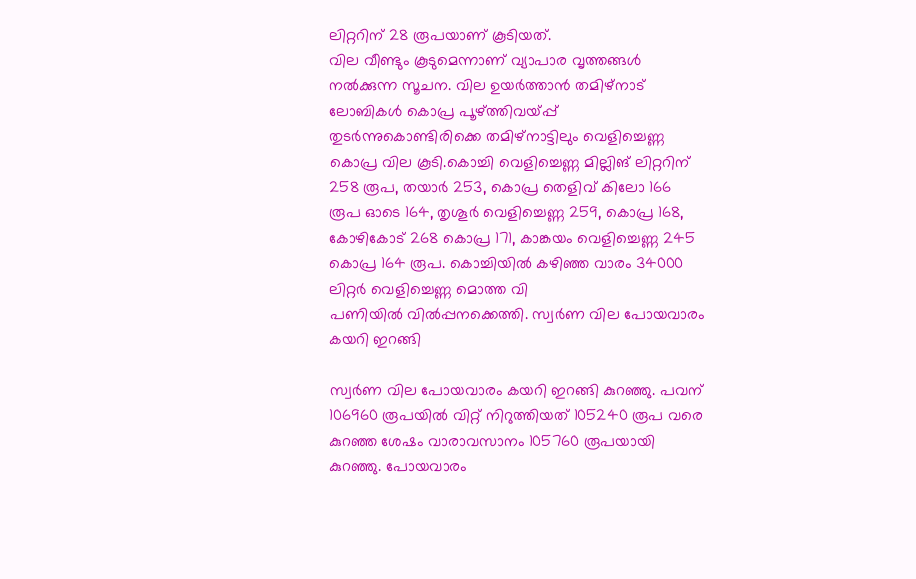ലിറ്ററിന്‌ 28 രൂപയാണ്‌ കൂടിയത്‌.
വില വീണ്ടും കൂടുമെന്നാണ്‌ വ്യാപാര വൃത്തങ്ങള്‍ നല്‍ക്കുന്ന സൂചന. വില ഉയര്‍ത്താന്‍ തമിഴ്‌നാട്‌ ലോബികള്‍ കൊപ്ര പൂഴ്‌ത്തിവയ്‌പ്പ്‌ തുടര്‍ന്നുകൊണ്ടിരിക്കെ തമിഴ്‌നാട്ടിലും വെളിച്ചെണ്ണ കൊപ്ര വില കൂടി.കൊച്ചി വെളിച്ചെണ്ണ മില്ലിങ്‌ ലിറ്ററിന്‌ 258 രൂപ, തയാര്‍ 253, കൊപ്ര തെളിവ്‌ കിലോ 166 രൂപ ഓടെ 164, തൃശൂര്‍ വെളിച്ചെണ്ണ 259, കൊപ്ര 168, കോഴികോട്‌ 268 കൊപ്ര 171, കാങ്കയം വെളിച്ചെണ്ണ 245 കൊപ്ര 164 രൂപ. കൊച്ചിയില്‍ കഴിഞ്ഞ വാരം 34000 ലിറ്റര്‍ വെളിച്ചെണ്ണ മൊത്ത വി
പണിയില്‍ വില്‍പ്പനക്കെത്തി. സ്വര്‍ണ വില പോയവാരം കയറി ഇറങ്ങി

സ്വര്‍ണ വില പോയവാരം കയറി ഇറങ്ങി കുറഞ്ഞു. പവന്‌ 106960 രൂപയില്‍ വിറ്റ്‌ നിറുത്തിയത്‌ 105240 രൂപ വരെ കുറഞ്ഞ ശേഷം വാരാവസാനം 105760 രൂപയായി കുറഞ്ഞു. പോയവാരം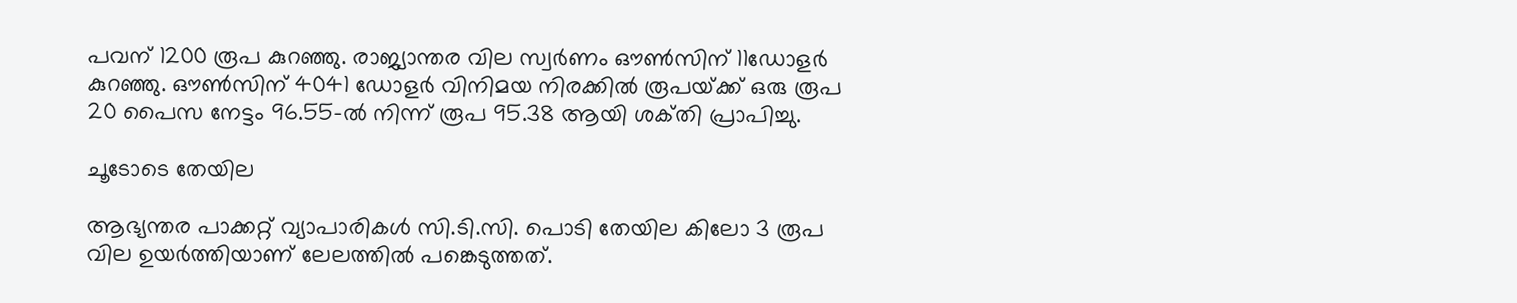പവന്‌ 1200 രൂപ കുറഞ്ഞു. രാജ്യാന്തര വില സ്വര്‍ണം ഔണ്‍സിന്‌ 11ഡോളര്‍ കുറഞ്ഞു. ഔണ്‍സിന്‌ 4041 ഡോളര്‍ വിനിമയ നിരക്കില്‍ രൂപയ്‌ക്ക്‌ ഒരു രൂപ 20 പൈസ നേട്ടം 96.55-ല്‍ നിന്ന്‌ രൂപ 95.38 ആയി ശക്‌തി പ്രാപിച്ചു.

ചൂടോടെ തേയില

ആഭ്യന്തര പാക്കറ്റ്‌ വ്യാപാരികള്‍ സി.ടി.സി. പൊടി തേയില കിലോ 3 രൂപ വില ഉയര്‍ത്തിയാണ്‌ ലേലത്തില്‍ പങ്കെടുത്തത്‌.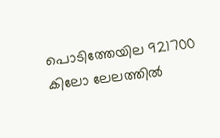പൊടിത്തേയില 921700 കിലോ ലേലത്തില്‍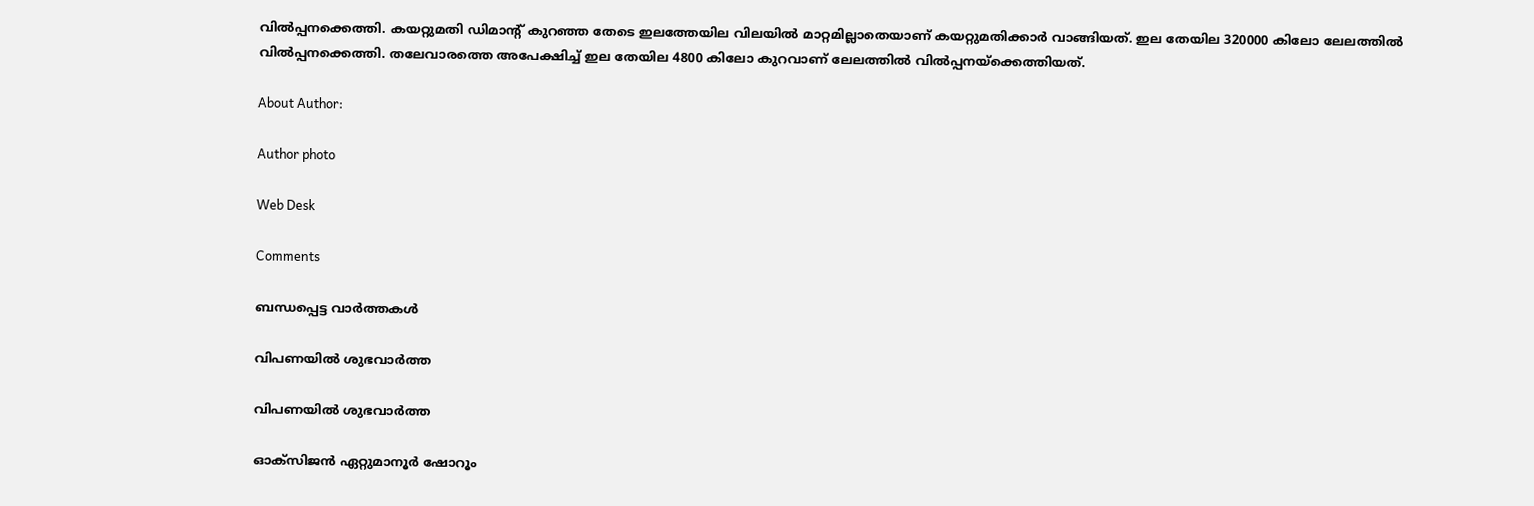വില്‍പ്പനക്കെത്തി. കയറ്റുമതി ഡിമാന്റ്‌ കുറഞ്ഞ തേടെ ഇലത്തേയില വിലയില്‍ മാറ്റമില്ലാതെയാണ്‌ കയറ്റുമതിക്കാര്‍ വാങ്ങിയത്‌. ഇല തേയില 320000 കിലോ ലേലത്തില്‍ വില്‍പ്പനക്കെത്തി. തലേവാരത്തെ അപേക്ഷിച്ച്‌ ഇല തേയില 4800 കിലോ കുറവാണ്‌ ലേലത്തില്‍ വില്‍പ്പനയ്‌ക്കെത്തിയത്‌.

About Author:

Author photo

Web Desk

Comments

ബന്ധപ്പെട്ട വാർത്തകൾ

വിപണയില്‍ ശുഭവാര്‍ത്ത

വിപണയില്‍ ശുഭവാര്‍ത്ത

ഓക്‌സിജന്‍ ഏറ്റുമാനൂര്‍ ഷോറൂം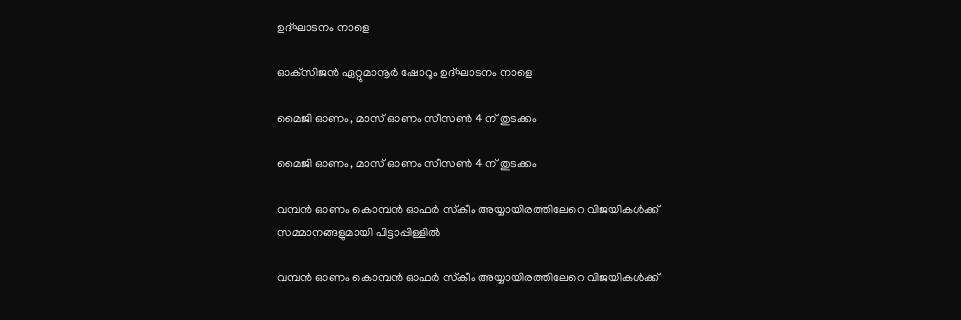ഉദ്‌ഘാടനം നാളെ

ഓക്‌സിജന്‍ ഏറ്റുമാനൂര്‍ ഷോറൂം ഉദ്‌ഘാടനം നാളെ

മൈജി ഓണം, മാസ്‌ ഓണം സീസണ്‍ 4 ന്‌ തുടക്കം

മൈജി ഓണം, മാസ്‌ ഓണം സീസണ്‍ 4 ന്‌ തുടക്കം

വമ്പന്‍ ഓണം കൊമ്പന്‍ ഓഫര്‍ സ്‌കീം അയ്യായിരത്തിലേറെ വിജയികള്‍ക്ക്‌
സമ്മാനങ്ങളുമായി പിട്ടാപ്പിള്ളില്‍

വമ്പന്‍ ഓണം കൊമ്പന്‍ ഓഫര്‍ സ്‌കീം അയ്യായിരത്തിലേറെ വിജയികള്‍ക്ക്‌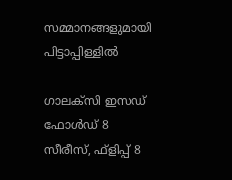സമ്മാനങ്ങളുമായി പിട്ടാപ്പിള്ളില്‍

ഗാലക്‌സി ഇസഡ്‌ ഫോള്‍ഡ്‌ 8 സീരീസ്‌, ഫ്‌ളിപ്പ്‌ 8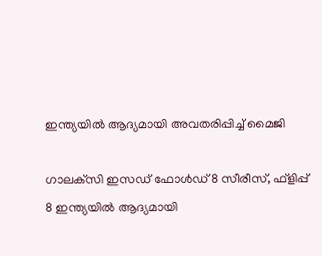ഇന്ത്യയില്‍ ആദ്യമായി അവതരിപ്പിച്ച്‌ മൈജി

ഗാലക്‌സി ഇസഡ്‌ ഫോള്‍ഡ്‌ 8 സീരീസ്‌, ഫ്‌ളിപ്പ്‌ 8 ഇന്ത്യയില്‍ ആദ്യമായി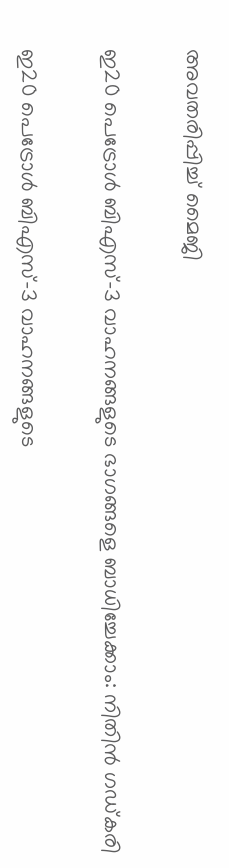അവതരിപ്പിച്ച്‌ മൈജി

ഇ20 പെട്രോൾ ബിഎസ്-3 വാഹനങ്ങളുടെ ഭാഗങ്ങളെ ബാധിച്ചേക്കാം: നിതിൻ ഗഡ്കരി

ഇ20 പെട്രോൾ ബിഎസ്-3 വാഹനങ്ങളുടെ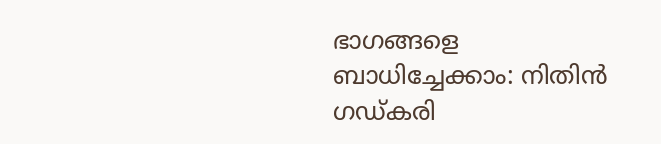ഭാഗങ്ങളെ ബാധിച്ചേക്കാം: നിതിൻ ഗഡ്കരി